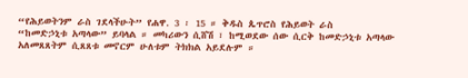“የሕይወትንም ራስ ገደላችሁት” የሐዋ. 3 ፡ 15 ። ቅዱስ ጴጥሮስ የሕይወት ራስ
“ከመድኃኒቱ አጣላው” ይባላል ። መካሪውን ሲሸሽ ፣ ከሚወደው ሰው ሲርቅ ከመድኃኒቱ አጣላው
አለመጸጸትም ሲጸጸቱ መኖርም ሁለቱም ትክክል አይደሉም ።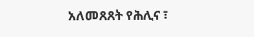አለመጸጸት የሕሊና ፣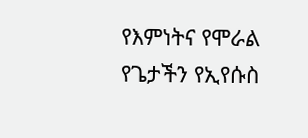የእምነትና የሞራል
የጌታችን የኢየሱስ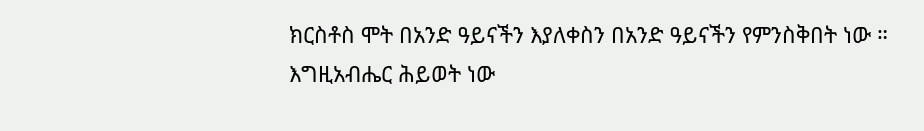ክርስቶስ ሞት በአንድ ዓይናችን እያለቀስን በአንድ ዓይናችን የምንስቅበት ነው ።
እግዚአብሔር ሕይወት ነው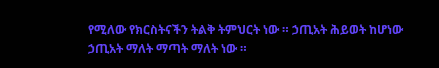የሚለው የክርስትናችን ትልቅ ትምህርት ነው ። ኃጢአት ሕይወት ከሆነው
ኃጢአት ማለት ማጣት ማለት ነው ።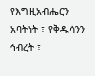የእግዚአብሔርን አባትነት ፣ የቅዱሳንን ኅብረት ፣